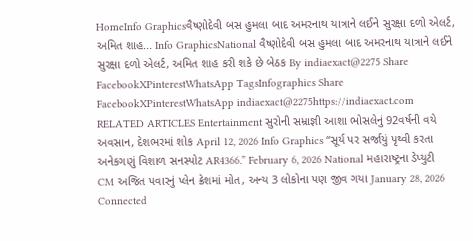HomeInfo Graphicsવૈષ્ણોદેવી બસ હુમલા બાદ અમરનાથ યાત્રાને લઈને સુરક્ષા દળો એલર્ટ, અમિત શાહ... Info GraphicsNational વૈષ્ણોદેવી બસ હુમલા બાદ અમરનાથ યાત્રાને લઈને સુરક્ષા દળો એલર્ટ, અમિત શાહ કરી શકે છે બેઠક By indiaexact@2275 Share FacebookXPinterestWhatsApp TagsInfographics Share FacebookXPinterestWhatsApp indiaexact@2275https://indiaexact.com RELATED ARTICLES Entertainment સુરોની સમ્રાજ્ઞી આશા ભોસલેનું 92વર્ષની વયે અવસાન, દેશભરમાં શોક April 12, 2026 Info Graphics “સૂર્ય પર સર્જાયું પૃથ્વી કરતા અનેકગણું વિશાળ સનસ્પોટ AR4366.” February 6, 2026 National મહારાષ્ટ્રના ડેપ્યુટી CM અજિત પવારનું પ્લેન ક્રેશમાં મોત, અન્ય 3 લોકોના પણ જીવ ગયા January 28, 2026 Connected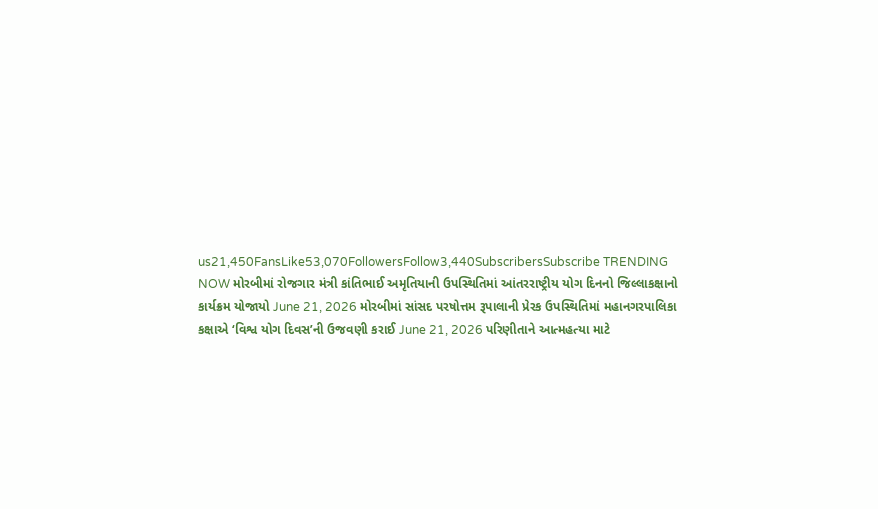us21,450FansLike53,070FollowersFollow3,440SubscribersSubscribe TRENDING NOW મોરબીમાં રોજગાર મંત્રી કાંતિભાઈ અમૃતિયાની ઉપસ્થિતિમાં આંતરરાષ્ટ્રીય યોગ દિનનો જિલ્લાકક્ષાનો કાર્યક્રમ યોજાયો June 21, 2026 મોરબીમાં સાંસદ પરષોત્તમ રૂપાલાની પ્રેરક ઉપસ્થિતિમાં મહાનગરપાલિકા કક્ષાએ ‘વિશ્વ યોગ દિવસ’ની ઉજવણી કરાઈ June 21, 2026 પરિણીતાને આત્મહત્યા માટે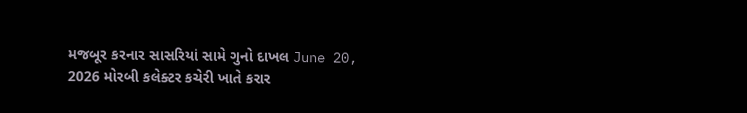મજબૂર કરનાર સાસરિયાં સામે ગુનો દાખલ June 20, 2026 મોરબી કલેક્ટર કચેરી ખાતે કરાર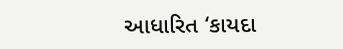આધારિત ‘કાયદા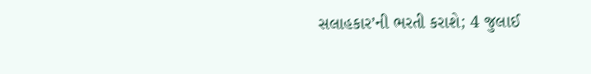સલાહકાર’ની ભરતી કરાશે; 4 જુલાઈ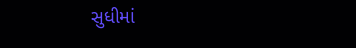સુધીમાં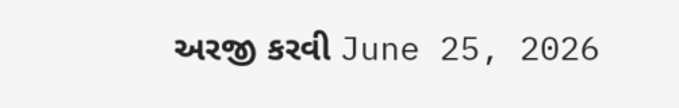અરજી કરવી June 25, 2026